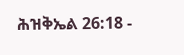ሕዝቅኤል 26:18 -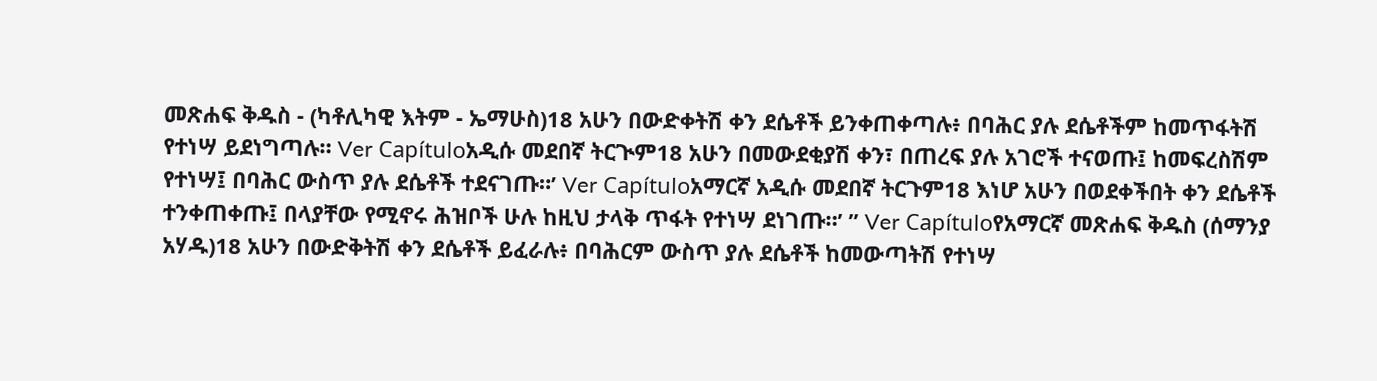መጽሐፍ ቅዱስ - (ካቶሊካዊ እትም - ኤማሁስ)18 አሁን በውድቀትሽ ቀን ደሴቶች ይንቀጠቀጣሉ፥ በባሕር ያሉ ደሴቶችም ከመጥፋትሽ የተነሣ ይደነግጣሉ። Ver Capítuloአዲሱ መደበኛ ትርጒም18 አሁን በመውደቂያሽ ቀን፣ በጠረፍ ያሉ አገሮች ተናወጡ፤ ከመፍረስሽም የተነሣ፤ በባሕር ውስጥ ያሉ ደሴቶች ተደናገጡ።’ Ver Capítuloአማርኛ አዲሱ መደበኛ ትርጉም18 እነሆ አሁን በወደቀችበት ቀን ደሴቶች ተንቀጠቀጡ፤ በላያቸው የሚኖሩ ሕዝቦች ሁሉ ከዚህ ታላቅ ጥፋት የተነሣ ደነገጡ።’ ” Ver Capítuloየአማርኛ መጽሐፍ ቅዱስ (ሰማንያ አሃዱ)18 አሁን በውድቅትሽ ቀን ደሴቶች ይፈራሉ፥ በባሕርም ውስጥ ያሉ ደሴቶች ከመውጣትሽ የተነሣ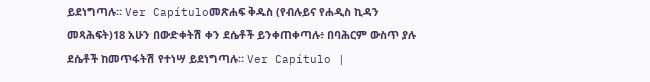ይደነግጣሉ። Ver Capítuloመጽሐፍ ቅዱስ (የብሉይና የሐዲስ ኪዳን መጻሕፍት)18 አሁን በውድቀትሽ ቀን ደሴቶች ይንቀጠቀጣሉ፥ በባሕርም ውስጥ ያሉ ደሴቶች ከመጥፋትሽ የተነሣ ይደነግጣሉ። Ver Capítulo |